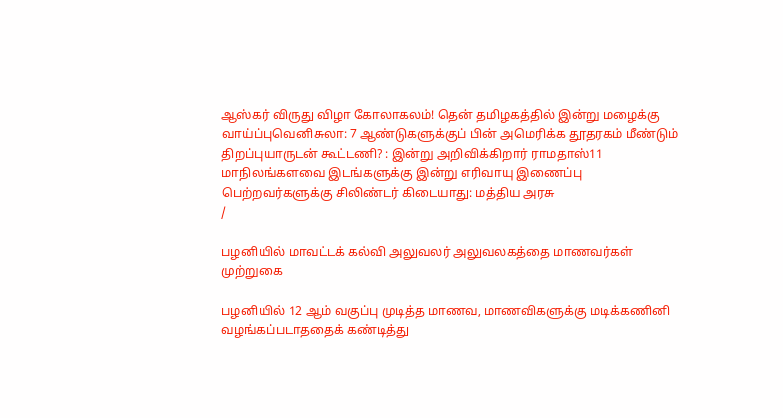ஆஸ்கர் விருது விழா கோலாகலம்! தென் தமிழகத்தில் இன்று மழைக்கு வாய்ப்புவெனிசுலா: 7 ஆண்டுகளுக்குப் பின் அமெரிக்க தூதரகம் மீண்டும் திறப்புயாருடன் கூட்டணி? : இன்று அறிவிக்கிறார் ராமதாஸ்11 மாநிலங்களவை இடங்களுக்கு இன்று எரிவாயு இணைப்பு பெற்றவர்களுக்கு சிலிண்டர் கிடையாது: மத்திய அரசு
/

பழனியில் மாவட்டக் கல்வி அலுவலர் அலுவலகத்தை மாணவர்கள் முற்றுகை

பழனியில் 12 ஆம் வகுப்பு முடித்த மாணவ, மாணவிகளுக்கு மடிக்கணினி வழங்கப்படாததைக் கண்டித்து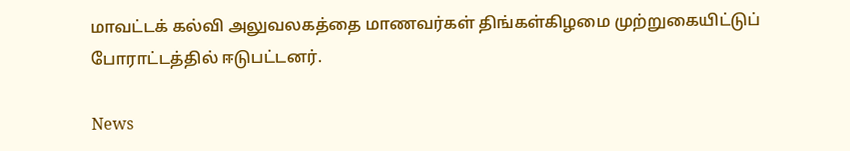மாவட்டக் கல்வி அலுவலகத்தை மாணவர்கள் திங்கள்கிழமை முற்றுகையிட்டுப் போராட்டத்தில் ஈடுபட்டனர்.

News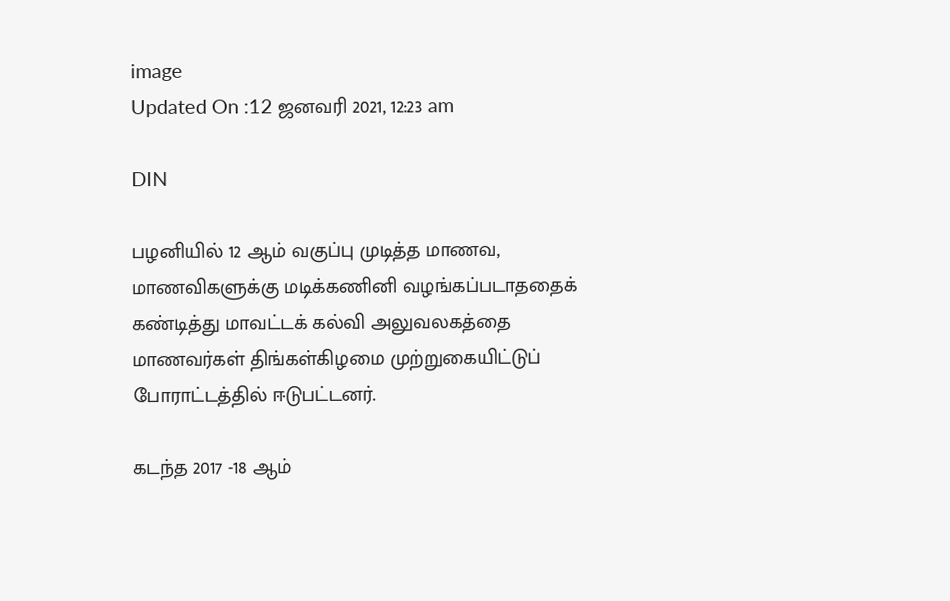image
Updated On :12 ஜனவரி 2021, 12:23 am

DIN

பழனியில் 12 ஆம் வகுப்பு முடித்த மாணவ, மாணவிகளுக்கு மடிக்கணினி வழங்கப்படாததைக் கண்டித்து மாவட்டக் கல்வி அலுவலகத்தை மாணவர்கள் திங்கள்கிழமை முற்றுகையிட்டுப் போராட்டத்தில் ஈடுபட்டனர்.

கடந்த 2017 -18 ஆம்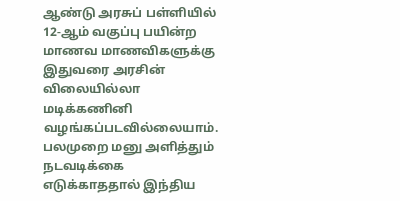ஆண்டு அரசுப் பள்ளியில் 12-ஆம் வகுப்பு பயின்ற மாணவ மாணவிகளுக்கு இதுவரை அரசின் விலையில்லா மடிக்கணினி வழங்கப்படவில்லையாம். பலமுறை மனு அளித்தும் நடவடிக்கை எடுக்காததால் இந்திய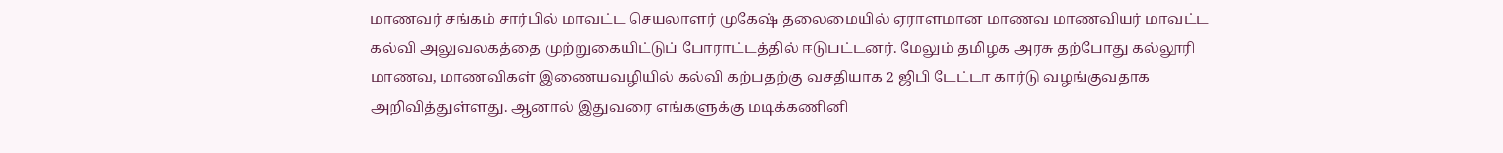மாணவர் சங்கம் சார்பில் மாவட்ட செயலாளர் முகேஷ் தலைமையில் ஏராளமான மாணவ மாணவியர் மாவட்ட கல்வி அலுவலகத்தை முற்றுகையிட்டுப் போராட்டத்தில் ஈடுபட்டனர். மேலும் தமிழக அரசு தற்போது கல்லூரி மாணவ, மாணவிகள் இணையவழியில் கல்வி கற்பதற்கு வசதியாக 2 ஜிபி டேட்டா கார்டு வழங்குவதாக அறிவித்துள்ளது. ஆனால் இதுவரை எங்களுக்கு மடிக்கணினி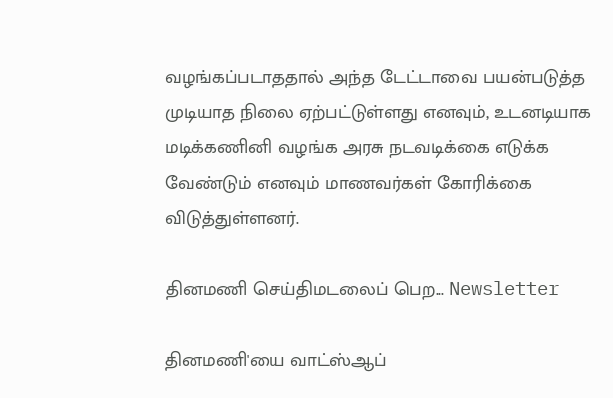வழங்கப்படாததால் அந்த டேட்டாவை பயன்படுத்த முடியாத நிலை ஏற்பட்டுள்ளது எனவும், உடனடியாக மடிக்கணினி வழங்க அரசு நடவடிக்கை எடுக்க வேண்டும் எனவும் மாணவர்கள் கோரிக்கை விடுத்துள்ளனர்.

தினமணி செய்திமடலைப் பெற... Newsletter

தினமணி'யை வாட்ஸ்ஆப்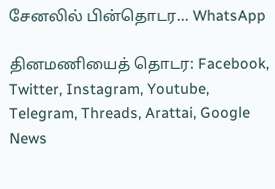சேனலில் பின்தொடர... WhatsApp

தினமணியைத் தொடர: Facebook, Twitter, Instagram, Youtube, Telegram, Threads, Arattai, Google News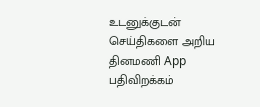உடனுக்குடன் செய்திகளை அறிய தினமணி App பதிவிறக்கம்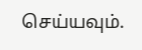செய்யவும்.